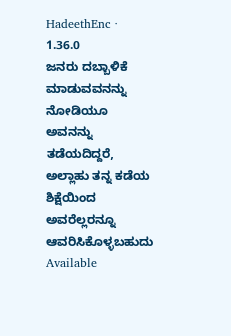HadeethEnc · 1.36.0
ಜನರು ದಬ್ಬಾಳಿಕೆ ಮಾಡುವವನನ್ನು ನೋಡಿಯೂ ಅವನನ್ನು ತಡೆಯದಿದ್ದರೆ, ಅಲ್ಲಾಹು ತನ್ನ ಕಡೆಯ ಶಿಕ್ಷೆಯಿಂದ ಅವರೆಲ್ಲರನ್ನೂ ಆವರಿಸಿಕೊಳ್ಳಬಹುದು
Available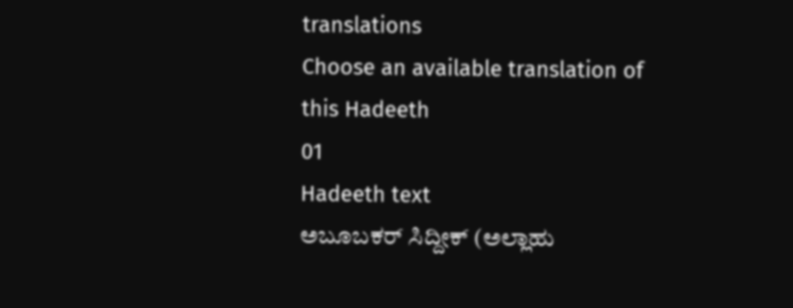translations
Choose an available translation of this Hadeeth
01
Hadeeth text
ಅಬೂಬಕರ್ ಸಿದ್ದೀಕ್ (ಅಲ್ಲಾಹು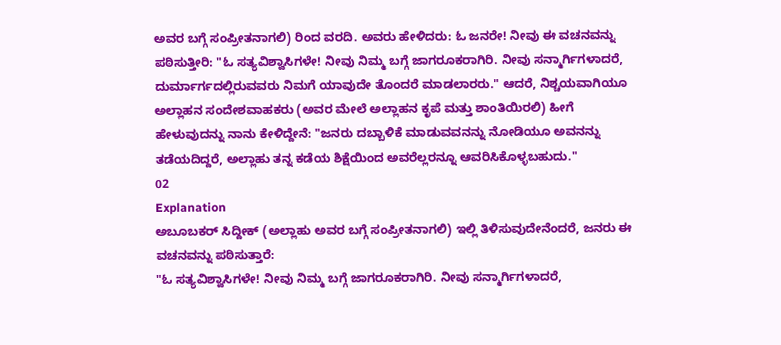ಅವರ ಬಗ್ಗೆ ಸಂಪ್ರೀತನಾಗಲಿ) ರಿಂದ ವರದಿ. ಅವರು ಹೇಳಿದರು: ಓ ಜನರೇ! ನೀವು ಈ ವಚನವನ್ನು ಪಠಿಸುತ್ತೀರಿ: "ಓ ಸತ್ಯವಿಶ್ವಾಸಿಗಳೇ! ನೀವು ನಿಮ್ಮ ಬಗ್ಗೆ ಜಾಗರೂಕರಾಗಿರಿ. ನೀವು ಸನ್ಮಾರ್ಗಿಗಳಾದರೆ, ದುರ್ಮಾರ್ಗದಲ್ಲಿರುವವರು ನಿಮಗೆ ಯಾವುದೇ ತೊಂದರೆ ಮಾಡಲಾರರು." ಆದರೆ, ನಿಶ್ಚಯವಾಗಿಯೂ ಅಲ್ಲಾಹನ ಸಂದೇಶವಾಹಕರು (ಅವರ ಮೇಲೆ ಅಲ್ಲಾಹನ ಕೃಪೆ ಮತ್ತು ಶಾಂತಿಯಿರಲಿ) ಹೀಗೆ ಹೇಳುವುದನ್ನು ನಾನು ಕೇಳಿದ್ದೇನೆ: "ಜನರು ದಬ್ಬಾಳಿಕೆ ಮಾಡುವವನನ್ನು ನೋಡಿಯೂ ಅವನನ್ನು ತಡೆಯದಿದ್ದರೆ, ಅಲ್ಲಾಹು ತನ್ನ ಕಡೆಯ ಶಿಕ್ಷೆಯಿಂದ ಅವರೆಲ್ಲರನ್ನೂ ಆವರಿಸಿಕೊಳ್ಳಬಹುದು."
02
Explanation
ಅಬೂಬಕರ್ ಸಿದ್ದೀಕ್ (ಅಲ್ಲಾಹು ಅವರ ಬಗ್ಗೆ ಸಂಪ್ರೀತನಾಗಲಿ) ಇಲ್ಲಿ ತಿಳಿಸುವುದೇನೆಂದರೆ, ಜನರು ಈ ವಚನವನ್ನು ಪಠಿಸುತ್ತಾರೆ:
"ಓ ಸತ್ಯವಿಶ್ವಾಸಿಗಳೇ! ನೀವು ನಿಮ್ಮ ಬಗ್ಗೆ ಜಾಗರೂಕರಾಗಿರಿ. ನೀವು ಸನ್ಮಾರ್ಗಿಗಳಾದರೆ,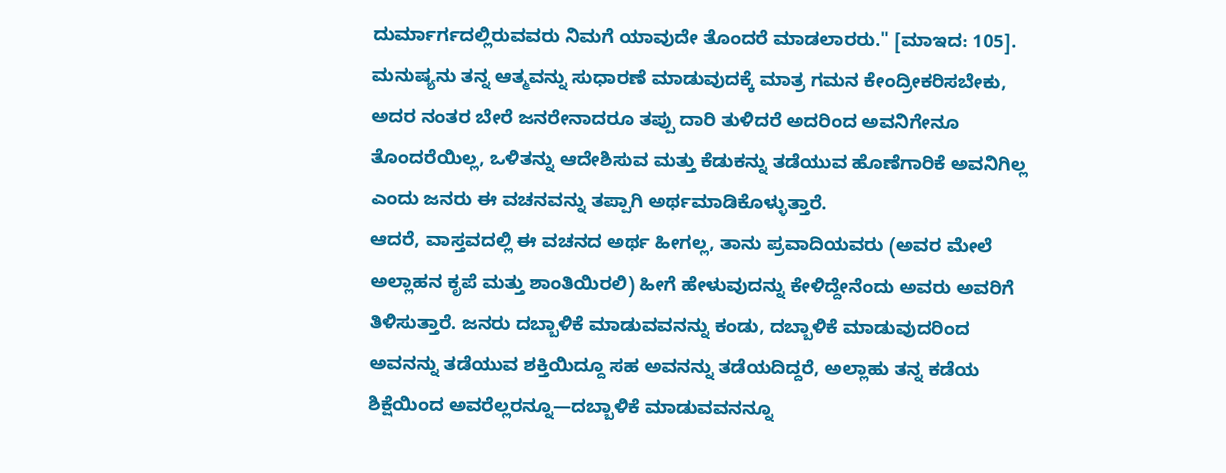ದುರ್ಮಾರ್ಗದಲ್ಲಿರುವವರು ನಿಮಗೆ ಯಾವುದೇ ತೊಂದರೆ ಮಾಡಲಾರರು." [ಮಾಇದ: 105].
ಮನುಷ್ಯನು ತನ್ನ ಆತ್ಮವನ್ನು ಸುಧಾರಣೆ ಮಾಡುವುದಕ್ಕೆ ಮಾತ್ರ ಗಮನ ಕೇಂದ್ರೀಕರಿಸಬೇಕು, ಅದರ ನಂತರ ಬೇರೆ ಜನರೇನಾದರೂ ತಪ್ಪು ದಾರಿ ತುಳಿದರೆ ಅದರಿಂದ ಅವನಿಗೇನೂ ತೊಂದರೆಯಿಲ್ಲ, ಒಳಿತನ್ನು ಆದೇಶಿಸುವ ಮತ್ತು ಕೆಡುಕನ್ನು ತಡೆಯುವ ಹೊಣೆಗಾರಿಕೆ ಅವನಿಗಿಲ್ಲ ಎಂದು ಜನರು ಈ ವಚನವನ್ನು ತಪ್ಪಾಗಿ ಅರ್ಥಮಾಡಿಕೊಳ್ಳುತ್ತಾರೆ.
ಆದರೆ, ವಾಸ್ತವದಲ್ಲಿ ಈ ವಚನದ ಅರ್ಥ ಹೀಗಲ್ಲ, ತಾನು ಪ್ರವಾದಿಯವರು (ಅವರ ಮೇಲೆ ಅಲ್ಲಾಹನ ಕೃಪೆ ಮತ್ತು ಶಾಂತಿಯಿರಲಿ) ಹೀಗೆ ಹೇಳುವುದನ್ನು ಕೇಳಿದ್ದೇನೆಂದು ಅವರು ಅವರಿಗೆ ತಿಳಿಸುತ್ತಾರೆ. ಜನರು ದಬ್ಬಾಳಿಕೆ ಮಾಡುವವನನ್ನು ಕಂಡು, ದಬ್ಬಾಳಿಕೆ ಮಾಡುವುದರಿಂದ ಅವನನ್ನು ತಡೆಯುವ ಶಕ್ತಿಯಿದ್ದೂ ಸಹ ಅವನನ್ನು ತಡೆಯದಿದ್ದರೆ, ಅಲ್ಲಾಹು ತನ್ನ ಕಡೆಯ ಶಿಕ್ಷೆಯಿಂದ ಅವರೆಲ್ಲರನ್ನೂ—ದಬ್ಬಾಳಿಕೆ ಮಾಡುವವನನ್ನೂ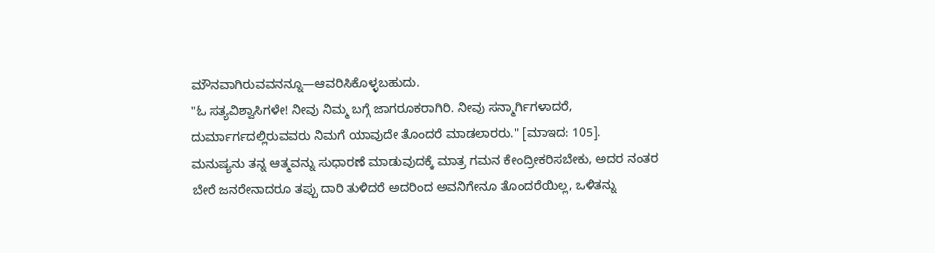ಮೌನವಾಗಿರುವವನನ್ನೂ—ಆವರಿಸಿಕೊಳ್ಳಬಹುದು.
"ಓ ಸತ್ಯವಿಶ್ವಾಸಿಗಳೇ! ನೀವು ನಿಮ್ಮ ಬಗ್ಗೆ ಜಾಗರೂಕರಾಗಿರಿ. ನೀವು ಸನ್ಮಾರ್ಗಿಗಳಾದರೆ, ದುರ್ಮಾರ್ಗದಲ್ಲಿರುವವರು ನಿಮಗೆ ಯಾವುದೇ ತೊಂದರೆ ಮಾಡಲಾರರು." [ಮಾಇದ: 105].
ಮನುಷ್ಯನು ತನ್ನ ಆತ್ಮವನ್ನು ಸುಧಾರಣೆ ಮಾಡುವುದಕ್ಕೆ ಮಾತ್ರ ಗಮನ ಕೇಂದ್ರೀಕರಿಸಬೇಕು, ಅದರ ನಂತರ ಬೇರೆ ಜನರೇನಾದರೂ ತಪ್ಪು ದಾರಿ ತುಳಿದರೆ ಅದರಿಂದ ಅವನಿಗೇನೂ ತೊಂದರೆಯಿಲ್ಲ, ಒಳಿತನ್ನು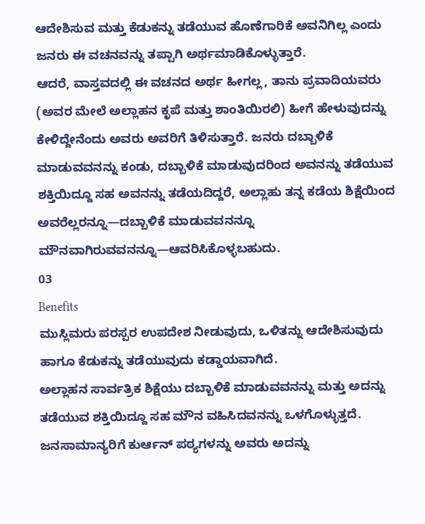ಆದೇಶಿಸುವ ಮತ್ತು ಕೆಡುಕನ್ನು ತಡೆಯುವ ಹೊಣೆಗಾರಿಕೆ ಅವನಿಗಿಲ್ಲ ಎಂದು ಜನರು ಈ ವಚನವನ್ನು ತಪ್ಪಾಗಿ ಅರ್ಥಮಾಡಿಕೊಳ್ಳುತ್ತಾರೆ.
ಆದರೆ, ವಾಸ್ತವದಲ್ಲಿ ಈ ವಚನದ ಅರ್ಥ ಹೀಗಲ್ಲ, ತಾನು ಪ್ರವಾದಿಯವರು (ಅವರ ಮೇಲೆ ಅಲ್ಲಾಹನ ಕೃಪೆ ಮತ್ತು ಶಾಂತಿಯಿರಲಿ) ಹೀಗೆ ಹೇಳುವುದನ್ನು ಕೇಳಿದ್ದೇನೆಂದು ಅವರು ಅವರಿಗೆ ತಿಳಿಸುತ್ತಾರೆ. ಜನರು ದಬ್ಬಾಳಿಕೆ ಮಾಡುವವನನ್ನು ಕಂಡು, ದಬ್ಬಾಳಿಕೆ ಮಾಡುವುದರಿಂದ ಅವನನ್ನು ತಡೆಯುವ ಶಕ್ತಿಯಿದ್ದೂ ಸಹ ಅವನನ್ನು ತಡೆಯದಿದ್ದರೆ, ಅಲ್ಲಾಹು ತನ್ನ ಕಡೆಯ ಶಿಕ್ಷೆಯಿಂದ ಅವರೆಲ್ಲರನ್ನೂ—ದಬ್ಬಾಳಿಕೆ ಮಾಡುವವನನ್ನೂ ಮೌನವಾಗಿರುವವನನ್ನೂ—ಆವರಿಸಿಕೊಳ್ಳಬಹುದು.
03
Benefits
ಮುಸ್ಲಿಮರು ಪರಸ್ಪರ ಉಪದೇಶ ನೀಡುವುದು, ಒಳಿತನ್ನು ಆದೇಶಿಸುವುದು ಹಾಗೂ ಕೆಡುಕನ್ನು ತಡೆಯುವುದು ಕಡ್ಡಾಯವಾಗಿದೆ.
ಅಲ್ಲಾಹನ ಸಾರ್ವತ್ರಿಕ ಶಿಕ್ಷೆಯು ದಬ್ಬಾಳಿಕೆ ಮಾಡುವವನನ್ನು ಮತ್ತು ಅದನ್ನು ತಡೆಯುವ ಶಕ್ತಿಯಿದ್ದೂ ಸಹ ಮೌನ ವಹಿಸಿದವನನ್ನು ಒಳಗೊಳ್ಳುತ್ತದೆ.
ಜನಸಾಮಾನ್ಯರಿಗೆ ಕುರ್ಆನ್ ಪಠ್ಯಗಳನ್ನು ಅವರು ಅದನ್ನು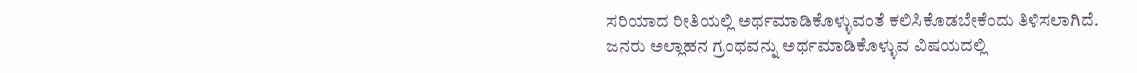ಸರಿಯಾದ ರೀತಿಯಲ್ಲಿ ಅರ್ಥಮಾಡಿಕೊಳ್ಳುವಂತೆ ಕಲಿಸಿಕೊಡಬೇಕೆಂದು ತಿಳಿಸಲಾಗಿದೆ.
ಜನರು ಅಲ್ಲಾಹನ ಗ್ರಂಥವನ್ನು ಅರ್ಥಮಾಡಿಕೊಳ್ಳುವ ವಿಷಯದಲ್ಲಿ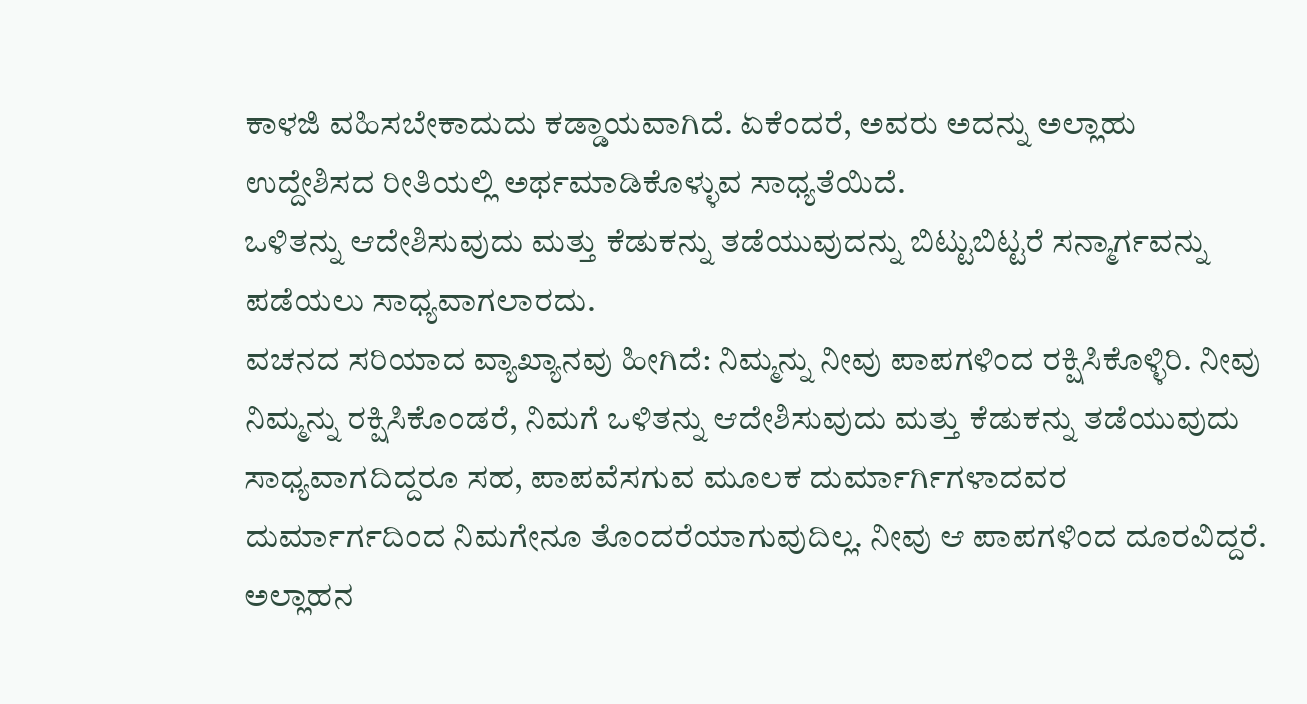ಕಾಳಜಿ ವಹಿಸಬೇಕಾದುದು ಕಡ್ಡಾಯವಾಗಿದೆ. ಏಕೆಂದರೆ, ಅವರು ಅದನ್ನು ಅಲ್ಲಾಹು ಉದ್ದೇಶಿಸದ ರೀತಿಯಲ್ಲಿ ಅರ್ಥಮಾಡಿಕೊಳ್ಳುವ ಸಾಧ್ಯತೆಯಿದೆ.
ಒಳಿತನ್ನು ಆದೇಶಿಸುವುದು ಮತ್ತು ಕೆಡುಕನ್ನು ತಡೆಯುವುದನ್ನು ಬಿಟ್ಟುಬಿಟ್ಟರೆ ಸನ್ಮಾರ್ಗವನ್ನು ಪಡೆಯಲು ಸಾಧ್ಯವಾಗಲಾರದು.
ವಚನದ ಸರಿಯಾದ ವ್ಯಾಖ್ಯಾನವು ಹೀಗಿದೆ: ನಿಮ್ಮನ್ನು ನೀವು ಪಾಪಗಳಿಂದ ರಕ್ಷಿಸಿಕೊಳ್ಳಿರಿ. ನೀವು ನಿಮ್ಮನ್ನು ರಕ್ಷಿಸಿಕೊಂಡರೆ, ನಿಮಗೆ ಒಳಿತನ್ನು ಆದೇಶಿಸುವುದು ಮತ್ತು ಕೆಡುಕನ್ನು ತಡೆಯುವುದು ಸಾಧ್ಯವಾಗದಿದ್ದರೂ ಸಹ, ಪಾಪವೆಸಗುವ ಮೂಲಕ ದುರ್ಮಾರ್ಗಿಗಳಾದವರ ದುರ್ಮಾರ್ಗದಿಂದ ನಿಮಗೇನೂ ತೊಂದರೆಯಾಗುವುದಿಲ್ಲ. ನೀವು ಆ ಪಾಪಗಳಿಂದ ದೂರವಿದ್ದರೆ.
ಅಲ್ಲಾಹನ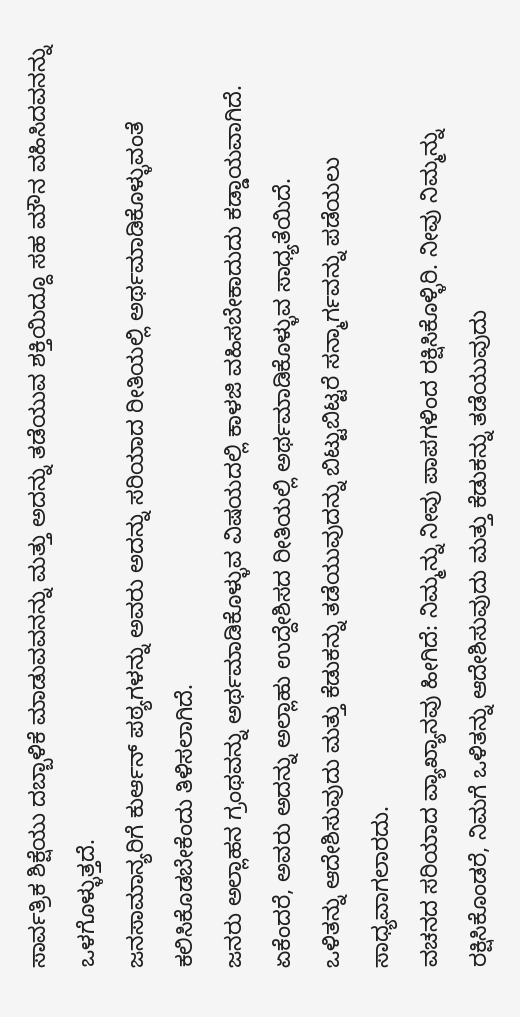ಸಾರ್ವತ್ರಿಕ ಶಿಕ್ಷೆಯು ದಬ್ಬಾಳಿಕೆ ಮಾಡುವವನನ್ನು ಮತ್ತು ಅದನ್ನು ತಡೆಯುವ ಶಕ್ತಿಯಿದ್ದೂ ಸಹ ಮೌನ ವಹಿಸಿದವನನ್ನು ಒಳಗೊಳ್ಳುತ್ತದೆ.
ಜನಸಾಮಾನ್ಯರಿಗೆ ಕುರ್ಆನ್ ಪಠ್ಯಗಳನ್ನು ಅವರು ಅದನ್ನು ಸರಿಯಾದ ರೀತಿಯಲ್ಲಿ ಅರ್ಥಮಾಡಿಕೊಳ್ಳುವಂತೆ ಕಲಿಸಿಕೊಡಬೇಕೆಂದು ತಿಳಿಸಲಾಗಿದೆ.
ಜನರು ಅಲ್ಲಾಹನ ಗ್ರಂಥವನ್ನು ಅರ್ಥಮಾಡಿಕೊಳ್ಳುವ ವಿಷಯದಲ್ಲಿ ಕಾಳಜಿ ವಹಿಸಬೇಕಾದುದು ಕಡ್ಡಾಯವಾಗಿದೆ. ಏಕೆಂದರೆ, ಅವರು ಅದನ್ನು ಅಲ್ಲಾಹು ಉದ್ದೇಶಿಸದ ರೀತಿಯಲ್ಲಿ ಅರ್ಥಮಾಡಿಕೊಳ್ಳುವ ಸಾಧ್ಯತೆಯಿದೆ.
ಒಳಿತನ್ನು ಆದೇಶಿಸುವುದು ಮತ್ತು ಕೆಡುಕನ್ನು ತಡೆಯುವುದನ್ನು ಬಿಟ್ಟುಬಿಟ್ಟರೆ ಸನ್ಮಾರ್ಗವನ್ನು ಪಡೆಯಲು ಸಾಧ್ಯವಾಗಲಾರದು.
ವಚನದ ಸರಿಯಾದ ವ್ಯಾಖ್ಯಾನವು ಹೀಗಿದೆ: ನಿಮ್ಮನ್ನು ನೀವು ಪಾಪಗಳಿಂದ ರಕ್ಷಿಸಿಕೊಳ್ಳಿರಿ. ನೀವು ನಿಮ್ಮನ್ನು ರಕ್ಷಿಸಿಕೊಂಡರೆ, ನಿಮಗೆ ಒಳಿತನ್ನು ಆದೇಶಿಸುವುದು ಮತ್ತು ಕೆಡುಕನ್ನು ತಡೆಯುವುದು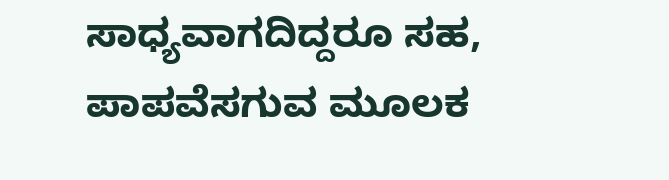ಸಾಧ್ಯವಾಗದಿದ್ದರೂ ಸಹ, ಪಾಪವೆಸಗುವ ಮೂಲಕ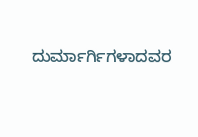ದುರ್ಮಾರ್ಗಿಗಳಾದವರ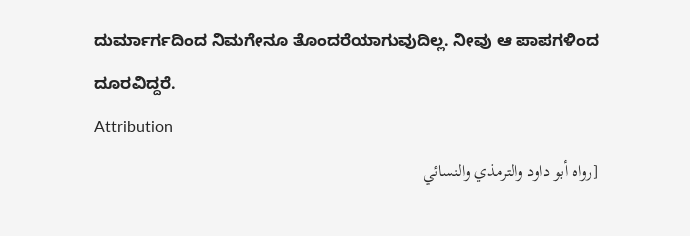ದುರ್ಮಾರ್ಗದಿಂದ ನಿಮಗೇನೂ ತೊಂದರೆಯಾಗುವುದಿಲ್ಲ. ನೀವು ಆ ಪಾಪಗಳಿಂದ ದೂರವಿದ್ದರೆ.
Attribution
[رواه أبو داود والترمذي والنسائي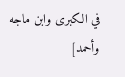في الكبرى وابن ماجه وأحمد]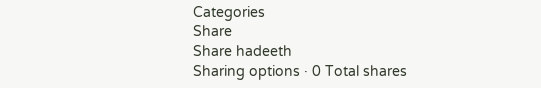Categories
Share
Share hadeeth
Sharing options · 0 Total shares